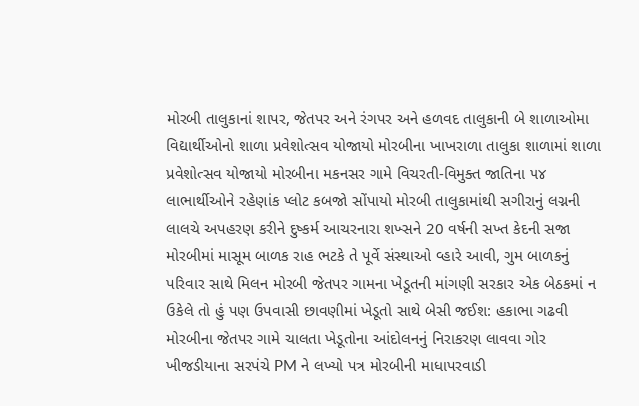મોરબી તાલુકાનાં શાપર, જેતપર અને રંગપર અને હળવદ તાલુકાની બે શાળાઓમા વિદ્યાર્થીઓનો શાળા પ્રવેશોત્સવ યોજાયો મોરબીના ખાખરાળા તાલુકા શાળામાં શાળા પ્રવેશોત્સવ યોજાયો મોરબીના મકનસર ગામે વિચરતી-વિમુક્ત જાતિના ૫૪ લાભાર્થીઓને રહેણાંક પ્લોટ કબજો સોંપાયો મોરબી તાલુકામાંથી સગીરાનું લગ્નની લાલચે અપહરણ કરીને દુષ્કર્મ આચરનારા શખ્સને 20 વર્ષની સખ્ત કેદની સજા મોરબીમાં માસૂમ બાળક રાહ ભટકે તે પૂર્વે સંસ્થાઓ વ્હારે આવી, ગુમ બાળકનું પરિવાર સાથે મિલન મોરબી જેતપર ગામના ખેડૂતની માંગણી સરકાર એક બેઠકમાં ન ઉકેલે તો હું પણ ઉપવાસી છાવણીમાં ખેડૂતો સાથે બેસી જઈશ: હકાભા ગઢવી મોરબીના જેતપર ગામે ચાલતા ખેડૂતોના આંદોલનનું નિરાકરણ લાવવા ગોર ખીજડીયાના સરપંચે PM ને લખ્યો પત્ર મોરબીની માધાપરવાડી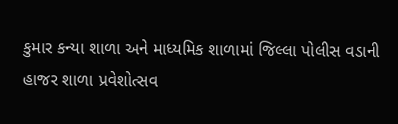કુમાર કન્યા શાળા અને માધ્યમિક શાળામાં જિલ્લા પોલીસ વડાની હાજર શાળા પ્રવેશોત્સવ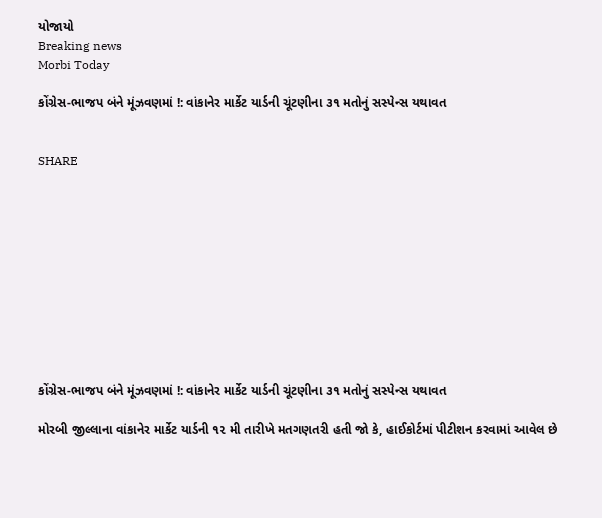યોજાયો
Breaking news
Morbi Today

કોંગ્રેસ-ભાજપ બંને મૂંઝવણમાં !: વાંકાનેર માર્કેટ યાર્ડની ચૂંટણીના ૩૧ મતોનું સસ્પેન્સ યથાવત


SHARE











કોંગ્રેસ-ભાજપ બંને મૂંઝવણમાં !: વાંકાનેર માર્કેટ યાર્ડની ચૂંટણીના ૩૧ મતોનું સસ્પેન્સ યથાવત

મોરબી જીલ્લાના વાંકાનેર માર્કેટ યાર્ડની ૧૨ મી તારીખે મતગણતરી હતી જો કે, હાઈકોર્ટમાં પીટીશન કરવામાં આવેલ છે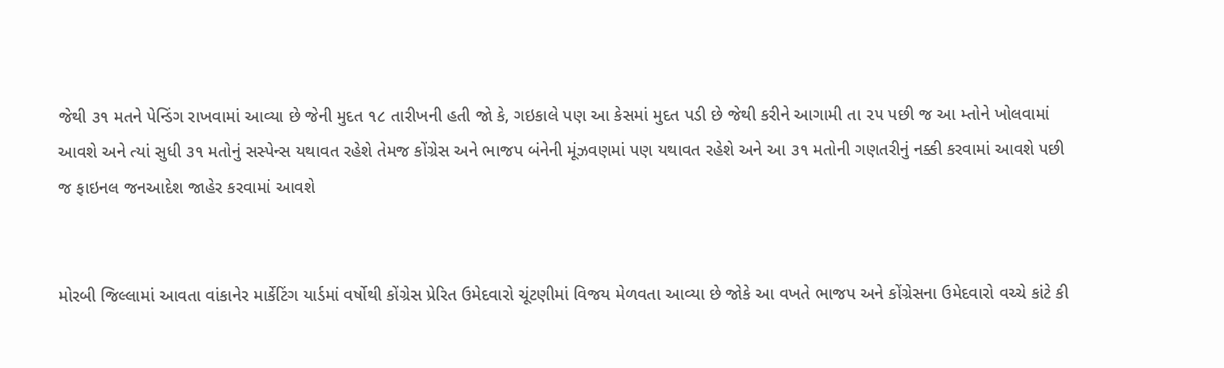જેથી ૩૧ મતને પેન્ડિંગ રાખવામાં આવ્યા છે જેની મુદત ૧૮ તારીખની હતી જો કે, ગઇકાલે પણ આ કેસમાં મુદત પડી છે જેથી કરીને આગામી તા ૨૫ પછી જ આ મ્તોને ખોલવામાં આવશે અને ત્યાં સુધી ૩૧ મતોનું સસ્પેન્સ યથાવત રહેશે તેમજ કોંગ્રેસ અને ભાજપ બંનેની મૂંઝવણમાં પણ યથાવત રહેશે અને આ ૩૧ મતોની ગણતરીનું નક્કી કરવામાં આવશે પછી જ ફાઇનલ જનઆદેશ જાહેર કરવામાં આવશે


મોરબી જિલ્લામાં આવતા વાંકાનેર માર્કેટિંગ યાર્ડમાં વર્ષોથી કોંગ્રેસ પ્રેરિત ઉમેદવારો ચૂંટણીમાં વિજય મેળવતા આવ્યા છે જોકે આ વખતે ભાજપ અને કોંગ્રેસના ઉમેદવારો વચ્ચે કાંટે કી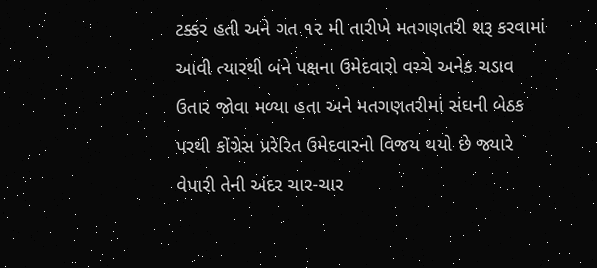ટક્કર હતી અને ગત ૧૨ મી તારીખે મતગણતરી શરૂ કરવામાં આવી ત્યારથી બંને પક્ષના ઉમેદવારો વચ્ચે અનેક ચડાવ ઉતાર જોવા મળ્યા હતા અને મતગણતરીમાં સંઘની બેઠક પરથી કોંગ્રેસ પ્રરેરિત ઉમેદવારનો વિજય થયો છે જ્યારે વેપારી તેની અંદર ચાર-ચાર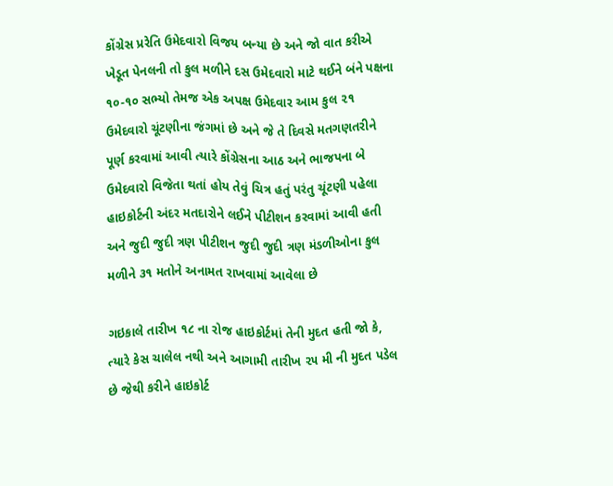કોંગ્રેસ પ્રરેતિ ઉમેદવારો વિજય બન્યા છે અને જો વાત કરીએ ખેડૂત પેનલની તો કુલ મળીને દસ ઉમેદવારો માટે થઈને બંને પક્ષના ૧૦-૧૦ સભ્યો તેમજ એક અપક્ષ ઉમેદવાર આમ કુલ ૨૧ ઉમેદવારો ચૂંટણીના જંગમાં છે અને જે તે દિવસે મતગણતરીને પૂર્ણ કરવામાં આવી ત્યારે કોંગ્રેસના આઠ અને ભાજપના બે ઉમેદવારો વિજેતા થતાં હોય તેવું ચિત્ર હતું પરંતુ ચૂંટણી પહેલા હાઇકોર્ટની અંદર મતદારોને લઈને પીટીશન કરવામાં આવી હતી અને જુદી જુદી ત્રણ પીટીશન જુદી જુદી ત્રણ મંડળીઓના કુલ મળીને ૩૧ મતોને અનામત રાખવામાં આવેલા છે

ગઇકાલે તારીખ ૧૮ ના રોજ હાઇકોર્ટમાં તેની મુદત હતી જો કે, ત્યારે કેસ ચાલેલ નથી અને આગામી તારીખ ૨૫ મી ની મુદત પડેલ છે જેથી કરીને હાઇકોર્ટ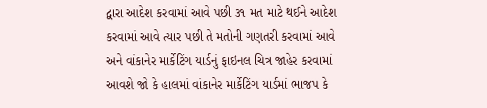દ્વારા આદેશ કરવામાં આવે પછી ૩૧ મત માટે થઈને આદેશ કરવામાં આવે ત્યાર પછી તે મતોની ગણતરી કરવામાં આવે અને વાંકાનેર માર્કેટિંગ યાર્ડનું ફાઇનલ ચિત્ર જાહેર કરવામાં આવશે જો કે હાલમાં વાંકાનેર માર્કેટિંગ યાર્ડમાં ભાજપ કે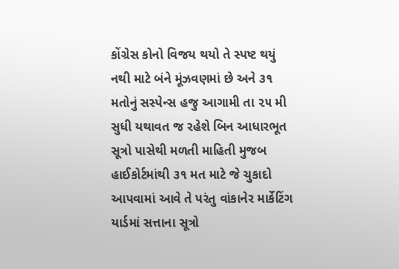કોંગ્રેસ કોનો વિજય થયો તે સ્પષ્ટ થયું નથી માટે બંને મૂંઝવણમાં છે અને ૩૧ મતોનું સસ્પેન્સ હજુ આગામી તા ૨૫ મી સુધી યથાવત જ રહેશે બિન આધારભૂત સૂત્રો પાસેથી મળતી માહિતી મુજબ હાઈકોર્ટમાંથી ૩૧ મત માટે જે ચુકાદો આપવામાં આવે તે પરંતુ વાંકાનેર માર્કેટિંગ યાર્ડમાં સત્તાના સૂત્રો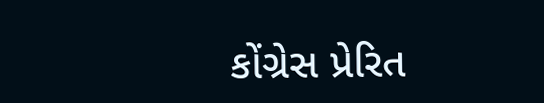કોંગ્રેસ પ્રેરિત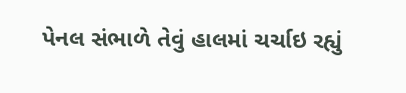પેનલ સંભાળે તેવું હાલમાં ચર્ચાઇ રહ્યું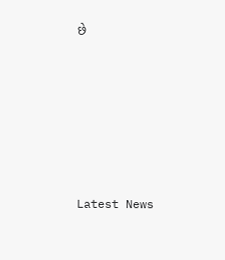છે






Latest News